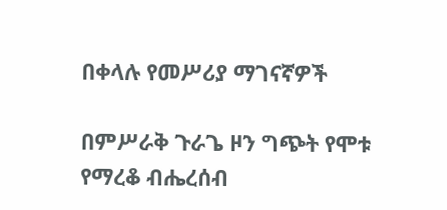በቀላሉ የመሥሪያ ማገናኛዎች

በምሥራቅ ጉራጌ ዞን ግጭት የሞቱ የማረቆ ብሔረሰብ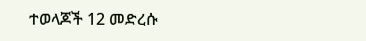ተወላጆች 12 መድረሱ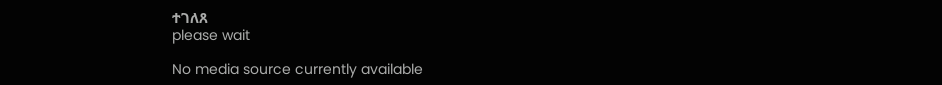ተገለጸ
please wait

No media source currently available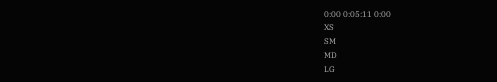0:00 0:05:11 0:00
XS
SM
MD
LG